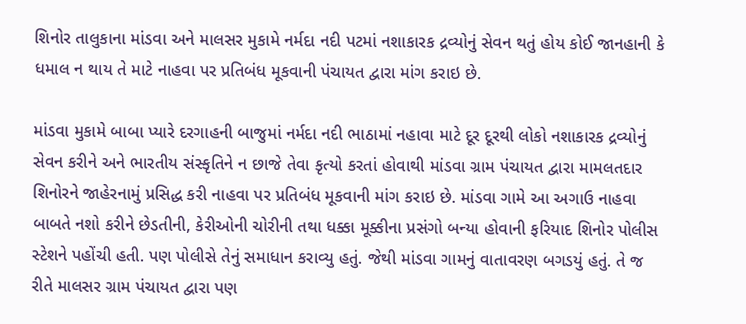શિનોર તાલુકાના માંડવા અને માલસર મુકામે નર્મદા નદી પટમાં નશાકારક દ્રવ્યોનું સેવન થતું હોય કોઈ જાનહાની કે ધમાલ ન થાય તે માટે નાહવા પર પ્રતિબંધ મૂકવાની પંચાયત દ્વારા માંગ કરાઇ છે.

માંડવા મુકામે બાબા પ્યારે દરગાહની બાજુમાં નર્મદા નદી ભાઠામાં નહાવા માટે દૂર દૂરથી લોકો નશાકારક દ્રવ્યોનું સેવન કરીને અને ભારતીય સંસ્કૃતિને ન છાજે તેવા કૃત્યો કરતાં હોવાથી માંડવા ગ્રામ પંચાયત દ્વારા મામલતદાર શિનોરને જાહેરનામું પ્રસિદ્ધ કરી નાહવા પર પ્રતિબંધ મૂકવાની માંગ કરાઇ છે. માંડવા ગામે આ અગાઉ નાહવા બાબતે નશો કરીને છેડતીની, કેરીઓની ચોરીની તથા ધક્કા મૂક્કીના પ્રસંગો બન્યા હોવાની ફરિયાદ શિનોર પોલીસ સ્ટેશને પહોંચી હતી. પણ પોલીસે તેનું સમાધાન કરાવ્યુ હતું. જેથી માંડવા ગામનું વાતાવરણ બગડયું હતું. તે જ રીતે માલસર ગ્રામ પંચાયત દ્વારા પણ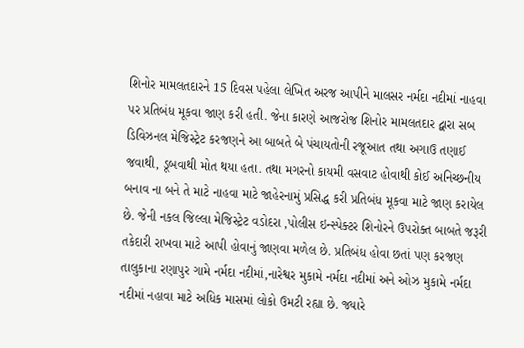શિનોર મામલતદારને 15 દિવસ પહેલા લેખિત અરજ આપીને માલસર નર્મદા નદીમાં નાહવા પર પ્રતિબંધ મૂકવા જાણ કરી હતી. જેના કારણે આજરોજ શિનોર મામલતદાર દ્વારા સબ ડિવિઝનલ મેજિસ્ટ્રેટ કરજણને આ બાબતે બે પંચાયતોની રજૂઆત તથા અગાઉ તણાઈ જવાથી, ડૂબવાથી મોત થયા હતા. તથા મગરનો કાયમી વસવાટ હોવાથી કોઈ અનિચ્છનીય બનાવ ના બને તે માટે નાહવા માટે જાહેરનામું પ્રસિદ્ધ કરી પ્રતિબંધ મૂકવા માટે જાણ કરાયેલ છે. જેની નકલ જિલ્લા મેજિસ્ટ્રેટ વડોદરા ,પોલીસ ઇન્સ્પેક્ટર શિનોરને ઉપરોક્ત બાબતે જરૂરી તકેદારી રાખવા માટે આપી હોવાનું જાણવા મળેલ છે. પ્રતિબંધ હોવા છતાં પણ કરજણ તાલુકાના રણાપુર ગામે નર્મદા નદીમાં,નારેશ્વર મુકામે નર્મદા નદીમાં અને ઓઝ મુકામે નર્મદા નદીમાં નહાવા માટે અધિક માસમાં લોકો ઉમટી રહ્યા છે. જ્યારે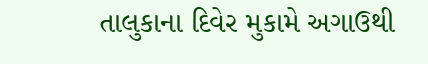તાલુકાના દિવેર મુકામે અગાઉથી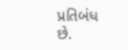પ્રતિબંધ છે.